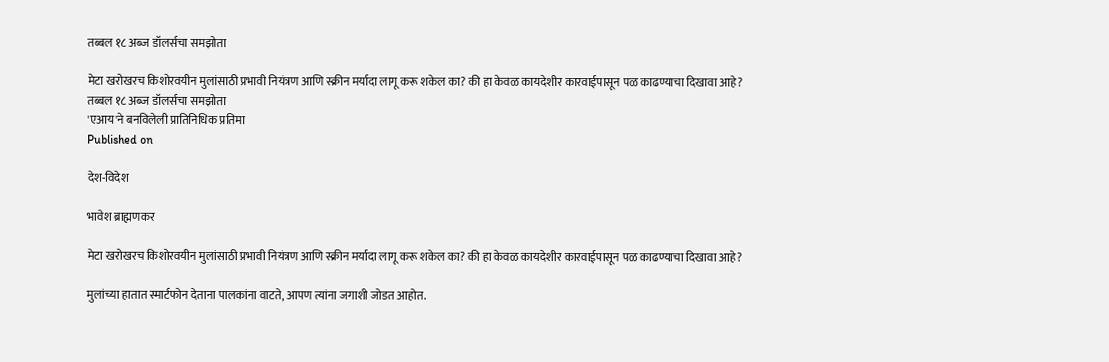तब्बल १८ अब्ज डॉलर्सचा समझोता

मेटा खरोखरच किशोरवयीन मुलांसाठी प्रभावी नियंत्रण आणि स्क्रीन मर्यादा लागू करू शकेल का? की हा केवळ कायदेशीर कारवाईपासून पळ काढण्याचा दिखावा आहे?
तब्बल १८ अब्ज डॉलर्सचा समझोता
'एआय'ने बनविलेली प्रातिनिधिक प्रतिमा
Published on

देश-विदेश

भावेश ब्राह्मणकर

मेटा खरोखरच किशोरवयीन मुलांसाठी प्रभावी नियंत्रण आणि स्क्रीन मर्यादा लागू करू शकेल का? की हा केवळ कायदेशीर कारवाईपासून पळ काढण्याचा दिखावा आहे?

मुलांच्या हातात स्मार्टफोन देताना पालकांना वाटते, आपण त्यांना जगाशी जोडत आहोत.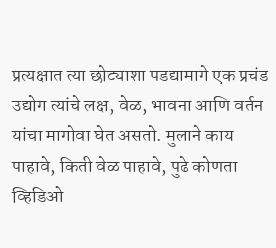प्रत्यक्षात त्या छोट्याशा पडद्यामागे एक प्रचंड उद्योग त्यांचे लक्ष, वेळ, भावना आणि वर्तन यांचा मागोवा घेत असतो. मुलाने काय पाहावे, किती वेळ पाहावे, पुढे कोणता व्हिडिओ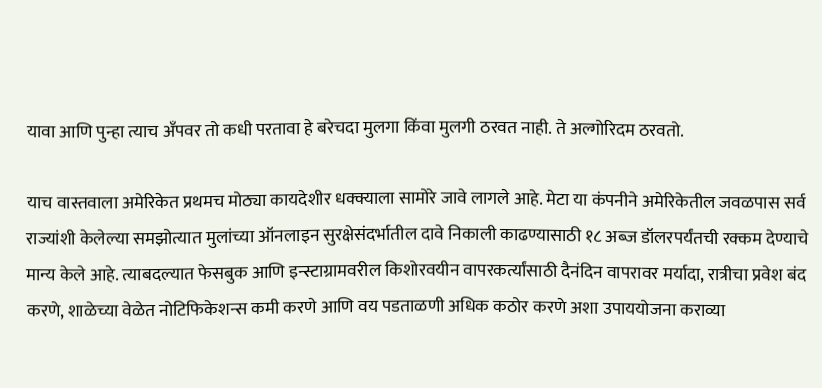यावा आणि पुन्हा त्याच अँपवर तो कधी परतावा हे बरेचदा मुलगा किंवा मुलगी ठरवत नाही. ते अल्गोरिदम ठरवतो.

याच वास्तवाला अमेरिकेत प्रथमच मोठ्या कायदेशीर धक्क्याला सामोरे जावे लागले आहे. मेटा या कंपनीने अमेरिकेतील जवळपास सर्व राज्यांशी केलेल्या समझोत्यात मुलांच्या ऑनलाइन सुरक्षेसंदर्भातील दावे निकाली काढण्यासाठी १८ अब्ज डॉलरपर्यंतची रक्कम देण्याचे मान्य केले आहे. त्याबदल्यात फेसबुक आणि इन्स्टाग्रामवरील किशोरवयीन वापरकर्त्यांसाठी दैनंदिन वापरावर मर्यादा, रात्रीचा प्रवेश बंद करणे, शाळेच्या वेळेत नोटिफिकेशन्स कमी करणे आणि वय पडताळणी अधिक कठोर करणे अशा उपाययोजना कराव्या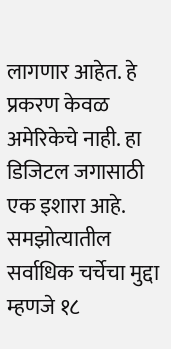लागणार आहेत. हे प्रकरण केवळ अमेरिकेचे नाही. हा डिजिटल जगासाठी एक इशारा आहे. समझोत्यातील सर्वाधिक चर्चेचा मुद्दा म्हणजे १८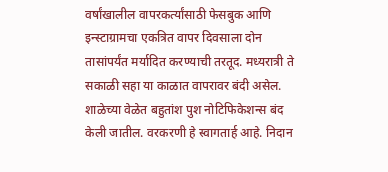वर्षांखालील वापरकर्त्यांसाठी फेसबुक आणि इन्स्टाग्रामचा एकत्रित वापर दिवसाला दोन तासांपर्यंत मर्यादित करण्याची तरतूद. मध्यरात्री ते सकाळी सहा या काळात वापरावर बंदी असेल. शाळेच्या वेळेत बहुतांश पुश नोटिफिकेशन्स बंद केली जातील. वरकरणी हे स्वागतार्ह आहे. निदान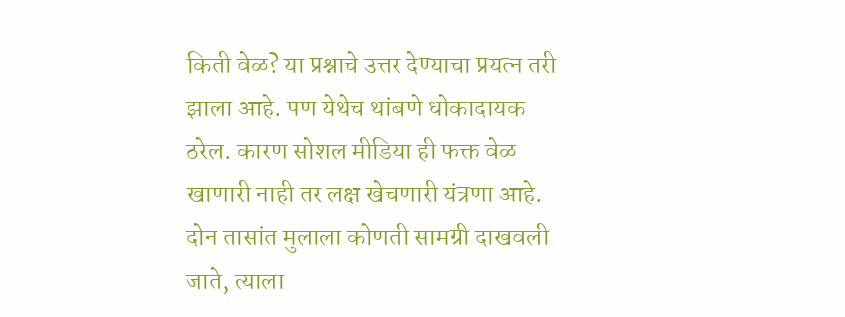किती वेळ? या प्रश्नाचे उत्तर देण्याचा प्रयत्न तरी झाला आहे. पण येथेच थांबणे धोकादायक ठरेल. कारण सोशल मीडिया ही फक्त वेळ खाणारी नाही तर लक्ष खेचणारी यंत्रणा आहे. दोन तासांत मुलाला कोणती सामग्री दाखवली जाते, त्याला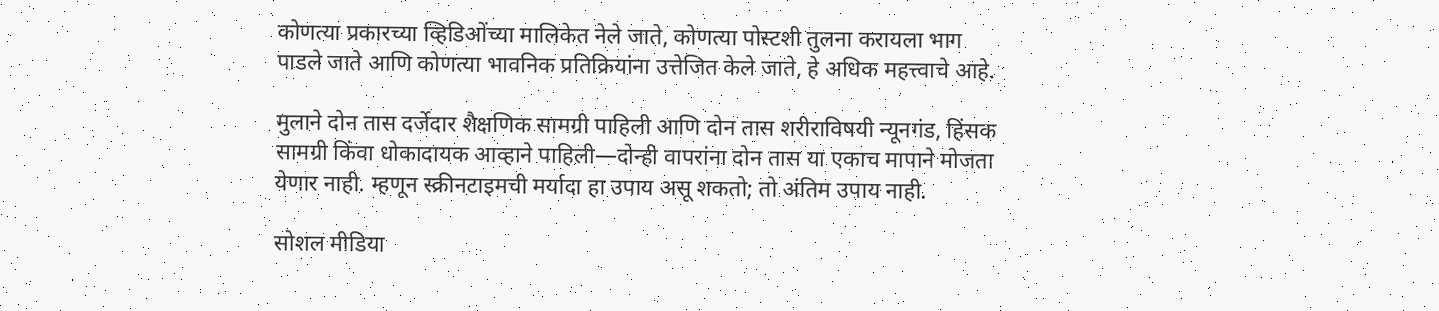कोणत्या प्रकारच्या व्हिडिओंच्या मालिकेत नेले जाते, कोणत्या पोस्टशी तुलना करायला भाग पाडले जाते आणि कोणत्या भावनिक प्रतिक्रियांना उत्तेजित केले जाते, हे अधिक महत्त्वाचे आहे.

मुलाने दोन तास दर्जेदार शैक्षणिक सामग्री पाहिली आणि दोन तास शरीराविषयी न्यूनगंड, हिंसक सामग्री किंवा धोकादायक आव्हाने पाहिली—दोन्ही वापरांना दोन तास या एकाच मापाने मोजता येणार नाही. म्हणून स्क्रीनटाइमची मर्यादा हा उपाय असू शकतो; तो अंतिम उपाय नाही.

सोशल मीडिया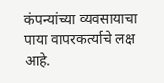कंपन्यांच्या व्यवसायाचा पाया वापरकर्त्याचे लक्ष आहे.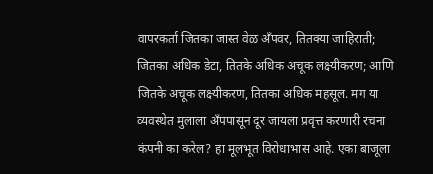वापरकर्ता जितका जास्त वेळ अँपवर, तितक्या जाहिराती; जितका अधिक डेटा, तितके अधिक अचूक लक्ष्यीकरण; आणि जितके अचूक लक्ष्यीकरण, तितका अधिक महसूल. मग या व्यवस्थेत मुलाला अँपपासून दूर जायला प्रवृत्त करणारी रचना कंपनी का करेल? हा मूलभूत विरोधाभास आहे. एका बाजूला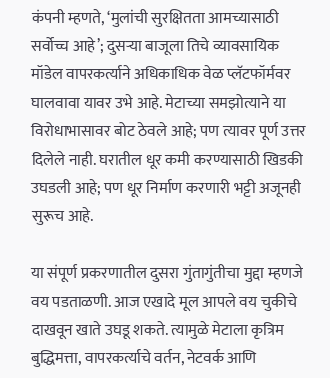कंपनी म्हणते, ‘मुलांची सुरक्षितता आमच्यासाठी सर्वोच्च आहे’; दुसऱ्या बाजूला तिचे व्यावसायिक मॉडेल वापरकर्त्याने अधिकाधिक वेळ प्लॅटफॉर्मवर घालवावा यावर उभे आहे. मेटाच्या समझोत्याने या विरोधाभासावर बोट ठेवले आहे; पण त्यावर पूर्ण उत्तर दिलेले नाही. घरातील धूर कमी करण्यासाठी खिडकी उघडली आहे; पण धूर निर्माण करणारी भट्टी अजूनही सुरूच आहे.

या संपूर्ण प्रकरणातील दुसरा गुंतागुंतीचा मुद्दा म्हणजे वय पडताळणी. आज एखादे मूल आपले वय चुकीचे दाखवून खाते उघडू शकते. त्यामुळे मेटाला कृत्रिम बुद्धिमत्ता, वापरकर्त्याचे वर्तन, नेटवर्क आणि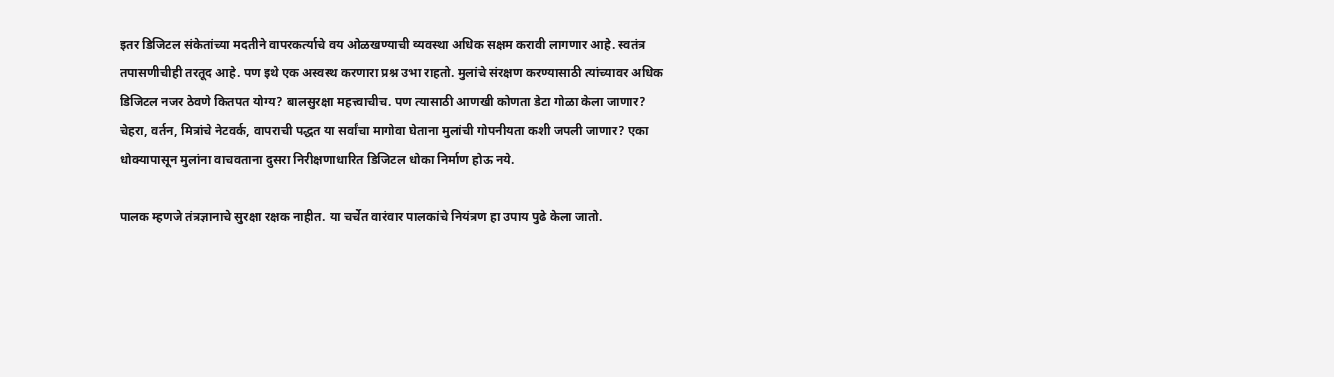इतर डिजिटल संकेतांच्या मदतीने वापरकर्त्याचे वय ओळखण्याची व्यवस्था अधिक सक्षम करावी लागणार आहे. स्वतंत्र तपासणीचीही तरतूद आहे. पण इथे एक अस्वस्थ करणारा प्रश्न उभा राहतो. मुलांचे संरक्षण करण्यासाठी त्यांच्यावर अधिक डिजिटल नजर ठेवणे कितपत योग्य? बालसुरक्षा महत्त्वाचीच. पण त्यासाठी आणखी कोणता डेटा गोळा केला जाणार? चेहरा, वर्तन, मित्रांचे नेटवर्क, वापराची पद्धत या सर्वांचा मागोवा घेताना मुलांची गोपनीयता कशी जपली जाणार? एका धोक्यापासून मुलांना वाचवताना दुसरा निरीक्षणाधारित डिजिटल धोका निर्माण होऊ नये.

पालक म्हणजे तंत्रज्ञानाचे सुरक्षा रक्षक नाहीत. या चर्चेत वारंवार पालकांचे नियंत्रण हा उपाय पुढे केला जातो.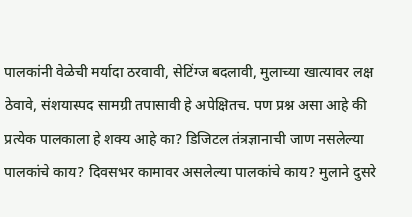पालकांनी वेळेची मर्यादा ठरवावी, सेटिंग्ज बदलावी, मुलाच्या खात्यावर लक्ष ठेवावे, संशयास्पद सामग्री तपासावी हे अपेक्षितच. पण प्रश्न असा आहे की प्रत्येक पालकाला हे शक्य आहे का? डिजिटल तंत्रज्ञानाची जाण नसलेल्या पालकांचे काय? दिवसभर कामावर असलेल्या पालकांचे काय? मुलाने दुसरे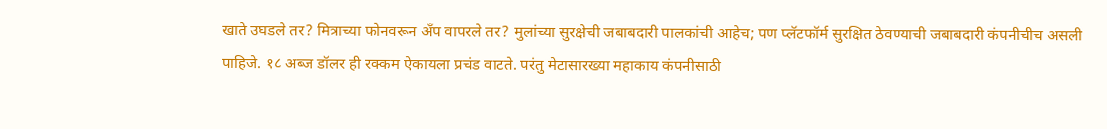खाते उघडले तर? मित्राच्या फोनवरून अँप वापरले तर? मुलांच्या सुरक्षेची जबाबदारी पालकांची आहेच; पण प्लॅटफॉर्म सुरक्षित ठेवण्याची जबाबदारी कंपनीचीच असली पाहिजे. १८ अब्ज डॉलर ही रक्कम ऐकायला प्रचंड वाटते. परंतु मेटासारख्या महाकाय कंपनीसाठी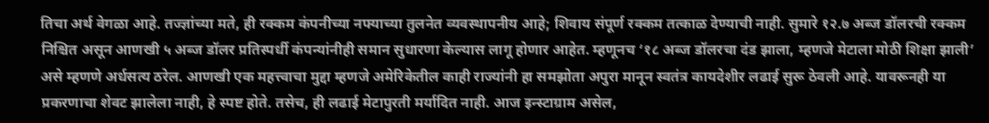तिचा अर्थ वेगळा आहे. तज्ज्ञांच्या मते, ही रक्कम कंपनीच्या नफ्याच्या तुलनेत व्यवस्थापनीय आहे; शिवाय संपूर्ण रक्कम तत्काळ देण्याची नाही. सुमारे १२.७ अब्ज डॉलरची रक्कम निश्चित असून आणखी ५ अब्ज डॉलर प्रतिस्पर्धी कंपन्यांनीही समान सुधारणा केल्यास लागू होणार आहेत. म्हणूनच ‘१८ अब्ज डॉलरचा दंड झाला, म्हणजे मेटाला मोठी शिक्षा झाली’ असे म्हणणे अर्धसत्य ठरेल. आणखी एक महत्त्वाचा मुद्दा म्हणजे अमेरिकेतील काही राज्यांनी हा समझोता अपुरा मानून स्वतंत्र कायदेशीर लढाई सुरू ठेवली आहे. यावरूनही या प्रकरणाचा शेवट झालेला नाही, हे स्पष्ट होते. तसेच, ही लढाई मेटापुरती मर्यादित नाही. आज इन्स्टाग्राम असेल,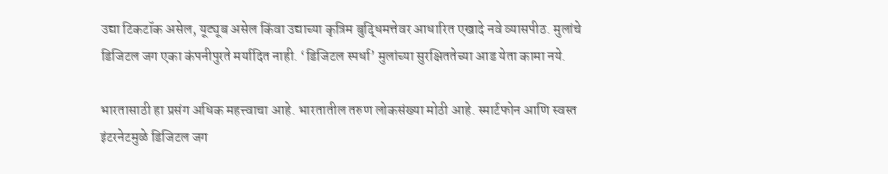उद्या टिकटॉक असेल, यूट्यूब असेल किंवा उद्याच्या कृत्रिम बुद्धिमत्तेवर आधारित एखादे नवे व्यासपीठ. मुलांचे डिजिटल जग एका कंपनीपुरते मर्यादित नाही. ‘डिजिटल स्पर्धा’ मुलांच्या सुरक्षिततेच्या आड येता कामा नये.

भारतासाठी हा प्रसंग अधिक महत्त्वाचा आहे. भारतातील तरुण लोकसंख्या मोठी आहे. स्मार्टफोन आणि स्वस्त इंटरनेटमुळे डिजिटल जग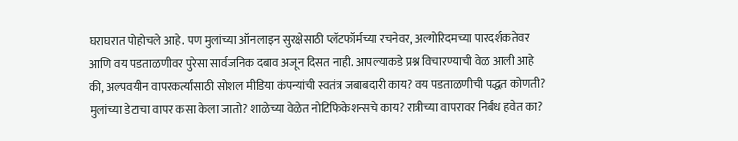घराघरात पोहोचले आहे. पण मुलांच्या ऑनलाइन सुरक्षेसाठी प्लॅटफॉर्मच्या रचनेवर, अल्गोरिदमच्या पारदर्शकतेवर आणि वय पडताळणीवर पुरेसा सार्वजनिक दबाव अजून दिसत नाही. आपल्याकडे प्रश्न विचारण्याची वेळ आली आहे की, अल्पवयीन वापरकर्त्यांसाठी सोशल मीडिया कंपन्यांची स्वतंत्र जबाबदारी काय? वय पडताळणीची पद्धत कोणती? मुलांच्या डेटाचा वापर कसा केला जातो? शाळेच्या वेळेत नोटिफिकेशन्सचे काय? रात्रीच्या वापरावर निर्बंध हवेत का?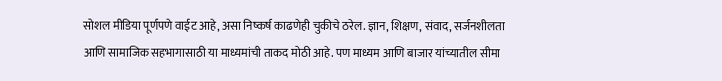सोशल मीडिया पूर्णपणे वाईट आहे, असा निष्कर्ष काढणेही चुकीचे ठरेल. ज्ञान, शिक्षण, संवाद, सर्जनशीलता आणि सामाजिक सहभागासाठी या माध्यमांची ताकद मोठी आहे. पण माध्यम आणि बाजार यांच्यातील सीमा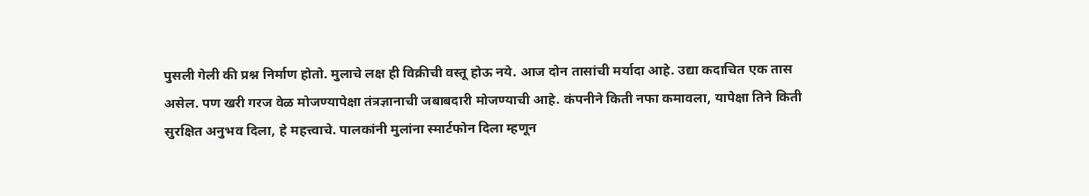पुसली गेली की प्रश्न निर्माण होतो. मुलाचे लक्ष ही विक्रीची वस्तू होऊ नये. आज दोन तासांची मर्यादा आहे. उद्या कदाचित एक तास असेल. पण खरी गरज वेळ मोजण्यापेक्षा तंत्रज्ञानाची जबाबदारी मोजण्याची आहे. कंपनीने किती नफा कमावला, यापेक्षा तिने किती सुरक्षित अनुभव दिला, हे महत्त्वाचे. पालकांनी मुलांना स्मार्टफोन दिला म्हणून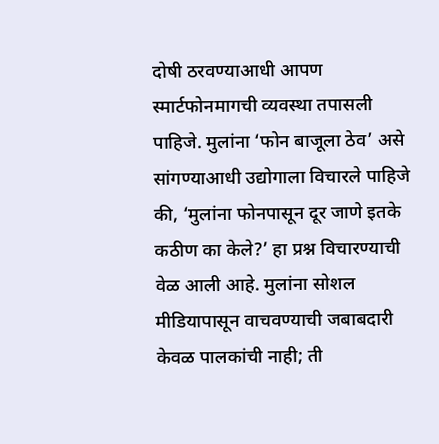दोषी ठरवण्याआधी आपण स्मार्टफोनमागची व्यवस्था तपासली पाहिजे. मुलांना ‘फोन बाजूला ठेव’ असे सांगण्याआधी उद्योगाला विचारले पाहिजे की, ‘मुलांना फोनपासून दूर जाणे इतके कठीण का केले?’ हा प्रश्न विचारण्याची वेळ आली आहे. मुलांना सोशल मीडियापासून वाचवण्याची जबाबदारी केवळ पालकांची नाही; ती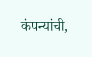कंपन्यांची,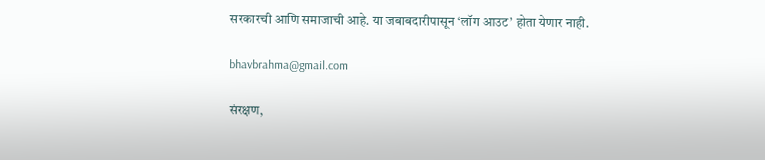सरकारची आणि समाजाची आहे. या जबाबदारीपासून ‘लॉग आउट’ होता येणार नाही.

bhavbrahma@gmail.com

संरक्षण,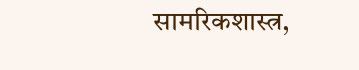सामरिकशास्त्र,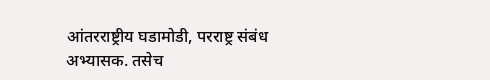आंतरराष्ट्रीय घडामोडी, परराष्ट्र संबंध अभ्यासक. तसेच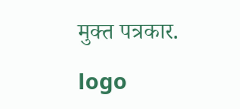मुक्त पत्रकार.

logo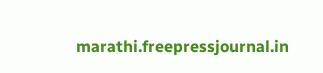marathi.freepressjournal.in